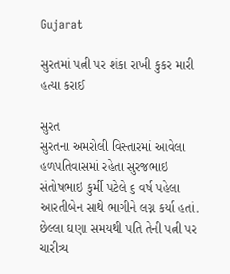Gujarat

સુરતમાં પત્ની પર શંકા રાખી કુકર મારી હત્યા કરાઈ

સુરત
સુરતના અમરોલી વિસ્તારમાં આવેલા હળપતિવાસમાં રહેતા સુરજભાઇ સંતોષભાઇ કુર્મી પટેલે ૬ વર્ષ પહેલા આરતીબેન સાથે ભાગીને લગ્ન કર્યા હતાં. છેલ્લા ઘણા સમયથી પતિ તેની પત્ની પર ચારીત્ર્ય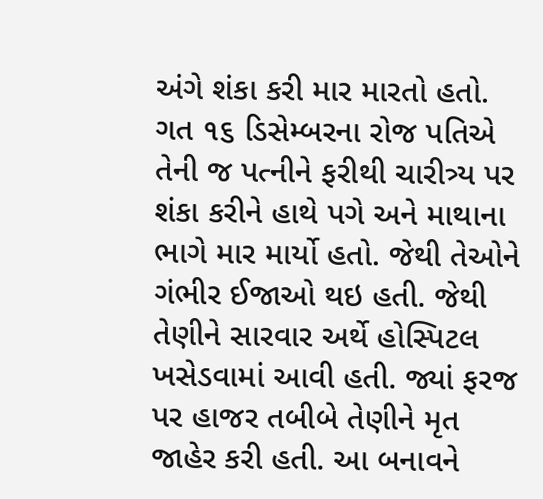અંગે શંકા કરી માર મારતો હતો. ગત ૧૬ ડિસેમ્બરના રોજ પતિએ તેની જ પત્નીને ફરીથી ચારીત્ર્ય પર શંકા કરીને હાથે પગે અને માથાના ભાગે માર માર્યો હતો. જેથી તેઓને ગંભીર ઈજાઓ થઇ હતી. જેથી તેણીને સારવાર અર્થે હોસ્પિટલ ખસેડવામાં આવી હતી. જ્યાં ફરજ પર હાજર તબીબે તેણીને મૃત જાહેર કરી હતી. આ બનાવને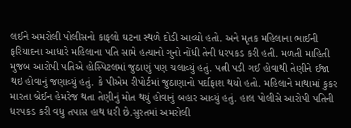લઈને અમરોલી પોલીસનો કાફલો ઘટના સ્થળે દોડી આવ્યો હતો. અને મૃતક મહિલાના ભાઈની ફરિયાદના આધારે મહિલાના પતિ સામે હત્યાનો ગુનો નોંધી તેની ધરપકડ કરી હતી. મળતી માહિતી મુજબ આરોપી પતિએ હોસ્પિટલમાં જુઠાણું પણ ચલાવ્યું હતું. પત્ની પડી ગઈ હોવાથી તેણીને ઈજા થઇ હોવાનું જણાવ્યું હતું. કે પીએમ રીપોર્ટમાં જુઠાણાનો પર્દાફાશ થયો હતો. મહિલાને માથામાં કુકર મારતા બ્રેઈન હેમરેજ થતા તેણીનું મોત થયું હોવાનું બહાર આવ્યું હતું. હાલ પોલીસે આરોપી પતિની ધરપકડ કરી વધુ તપાસ હાથ ધરી છે.સુરતમાં અમરોલી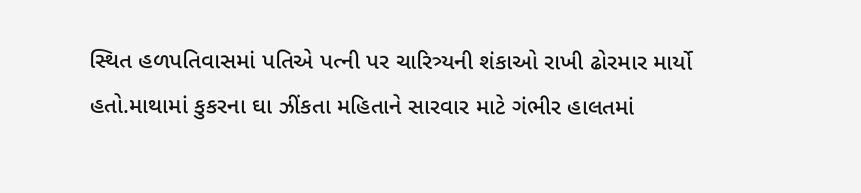સ્થિત હળપતિવાસમાં પતિએ પત્ની પર ચારિત્ર્યની શંકાઓ રાખી ઢોરમાર માર્યો હતો.માથામાં કુકરના ઘા ઝીંકતા મહિતાને સારવાર માટે ગંભીર હાલતમાં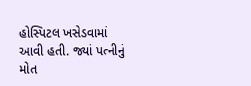હોસ્પિટલ ખસેડવામાં આવી હતી. જ્યાં પત્નીનું મોત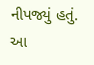નીપજ્યું હતું. આ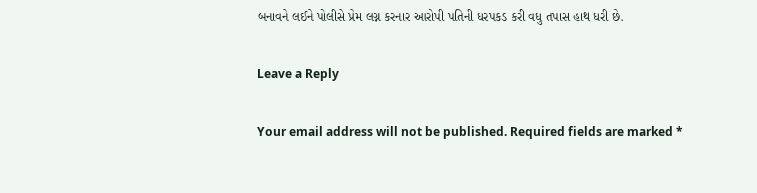બનાવને લઈને પોલીસે પ્રેમ લગ્ન કરનાર આરોપી પતિની ધરપકડ કરી વધુ તપાસ હાથ ધરી છે.

Leave a Reply

Your email address will not be published. Required fields are marked *